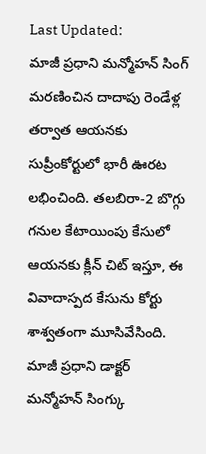Last Updated:
మాజీ ప్రధాని మన్మోహన్ సింగ్ మరణించిన దాదాపు రెండేళ్ల తర్వాత ఆయనకు సుప్రీంకోర్టులో భారీ ఊరట లభించింది. తలబిరా-2 బొగ్గు గనుల కేటాయింపు కేసులో ఆయనకు క్లీన్ చిట్ ఇస్తూ, ఈ వివాదాస్పద కేసును కోర్టు శాశ్వతంగా మూసివేసింది.
మాజీ ప్రధాని డాక్టర్ మన్మోహన్ సింగ్కు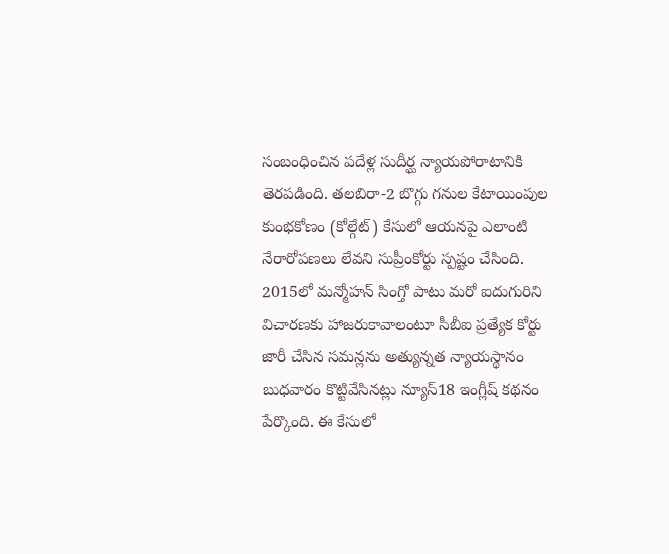సంబంధించిన పదేళ్ల సుదీర్ఘ న్యాయపోరాటానికి తెరపడింది. తలబిరా-2 బొగ్గు గనుల కేటాయింపుల కుంభకోణం (కోల్గేట్) కేసులో ఆయనపై ఎలాంటి నేరారోపణలు లేవని సుప్రీంకోర్టు స్పష్టం చేసింది. 2015లో మన్మోహన్ సింగ్తో పాటు మరో ఐదుగురిని విచారణకు హాజరుకావాలంటూ సీబీఐ ప్రత్యేక కోర్టు జారీ చేసిన సమన్లను అత్యున్నత న్యాయస్థానం బుధవారం కొట్టివేసినట్లు న్యూస్18 ఇంగ్లీష్ కథనం పేర్కొంది. ఈ కేసులో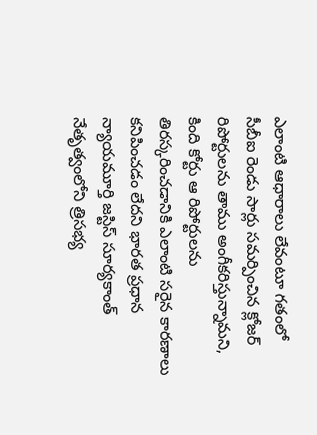ఎలాంటి ఆధారాలు లేవంటూ గతంలో సీబీఐ రెండు సార్లు సమర్పించిన క్లోజర్ రిపోర్టులను తాము అంగీకరిస్తున్నామని, కింది కోర్టు ఆ రిపోర్టులను తిరస్కరించడానికి ఎలాంటి సరైన కారణాలు కనిపించడం లేదని భారత ప్రధాన న్యాయమూర్తి జస్టిస్ సూర్యకాంత్ నేతృత్వంలోని త్రిసభ్య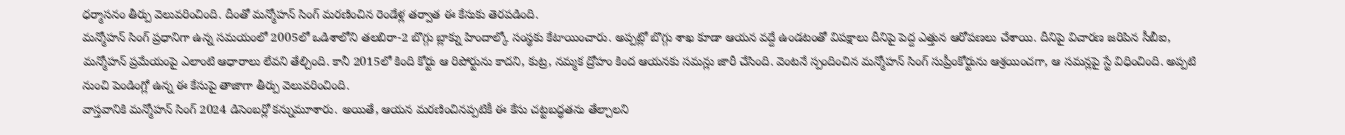ధర్మాసనం తీర్పు వెలువరించింది. దీంతో మన్మోహన్ సింగ్ మరణించిన రెండేళ్ల తర్వాత ఈ కేసుకు తెరపడింది.
మన్మోహన్ సింగ్ ప్రధానిగా ఉన్న సమయంలో 2005లో ఒడిశాలోని తలబిరా-2 బొగ్గు బ్లాక్ను హిందాల్కో సంస్థకు కేటాయించారు. అప్పట్లో బొగ్గు శాఖ కూడా ఆయన వద్దే ఉండటంతో విపక్షాలు దీనిపై పెద్ద ఎత్తున ఆరోపణలు చేశాయి. దీనిపై విచారణ జరిపిన సీబీఐ, మన్మోహన్ ప్రమేయంపై ఎలాంటి ఆధారాలు లేవని తేల్చింది. కానీ 2015లో కింది కోర్టు ఆ రిపోర్టును కాదని, కుట్ర, నమ్మక ద్రోహం కింద ఆయనకు సమన్లు జారీ చేసింది. వెంటనే స్పందించిన మన్మోహన్ సింగ్ సుప్రీంకోర్టును ఆశ్రయించగా, ఆ సమన్లపై స్టే విధించింది. అప్పటి నుంచి పెండింగ్లో ఉన్న ఈ కేసుపై తాజాగా తీర్పు వెలువరించింది.
వాస్తవానికి మన్మోహన్ సింగ్ 2024 డిసెంబర్లో కన్నుమూశారు. అయితే, ఆయన మరణించినప్పటికీ ఈ కేసు చట్టబద్ధతను తేల్చాలని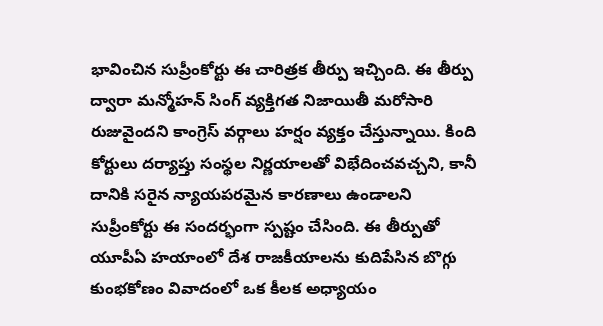భావించిన సుప్రీంకోర్టు ఈ చారిత్రక తీర్పు ఇచ్చింది. ఈ తీర్పు ద్వారా మన్మోహన్ సింగ్ వ్యక్తిగత నిజాయితీ మరోసారి రుజువైందని కాంగ్రెస్ వర్గాలు హర్షం వ్యక్తం చేస్తున్నాయి. కింది కోర్టులు దర్యాప్తు సంస్థల నిర్ణయాలతో విభేదించవచ్చని, కానీ దానికి సరైన న్యాయపరమైన కారణాలు ఉండాలని సుప్రీంకోర్టు ఈ సందర్భంగా స్పష్టం చేసింది. ఈ తీర్పుతో యూపీఏ హయాంలో దేశ రాజకీయాలను కుదిపేసిన బొగ్గు కుంభకోణం వివాదంలో ఒక కీలక అధ్యాయం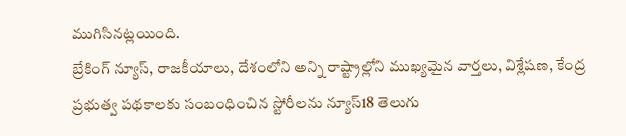ముగిసినట్లయింది.
బ్రేకింగ్ న్యూస్, రాజకీయాలు, దేశంలోని అన్ని రాష్ట్రాల్లోని ముఖ్యమైన వార్తలు, విశ్లేషణ, కేంద్ర ప్రభుత్వ పథకాలకు సంబంధించిన స్టోరీలను న్యూస్18 తెలుగు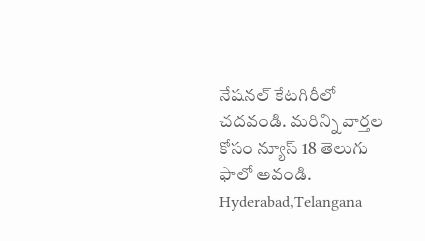నేషనల్ కేటగిరీలో చదవండి. మరిన్ని వార్తల కోసం న్యూస్ 18 తెలుగు ఫాలో అవండి.
Hyderabad,Telangana